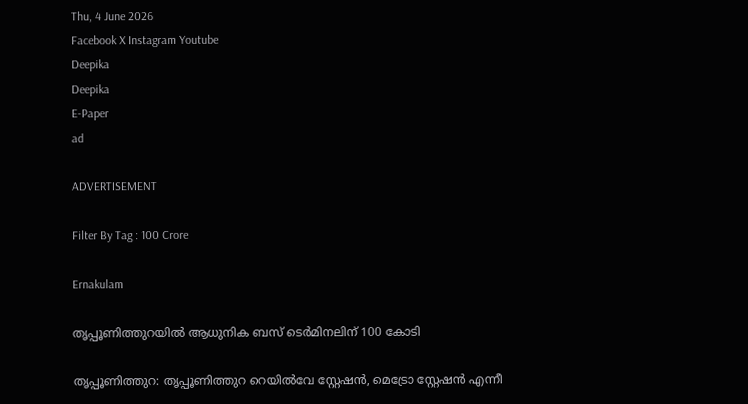Thu, 4 June 2026
Facebook X Instagram Youtube
Deepika
Deepika
E-Paper
ad

ADVERTISEMENT

Filter By Tag : 100 Crore

Ernakulam

തൃപ്പൂണിത്തുറയിൽ ആധുനിക ബസ് ടെർമിനലിന് 100 കോടി

തൃപ്പൂണിത്തുറ: തൃപ്പൂണിത്തുറ റെയിൽവേ സ്റ്റേഷൻ, മെട്രോ സ്റ്റേഷൻ എന്നീ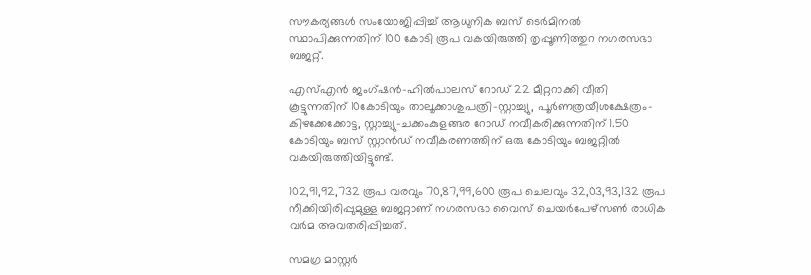സൗകര്യങ്ങൾ സംയോജിപ്പിച്ച് ആധുനിക ബസ് ടെർമിനൽ സ്ഥാപിക്കുന്നതിന് 100 കോടി രൂപ വകയിരുത്തി തൃപ്പൂണിത്തുറ നഗരസഭാ ബജറ്റ്.

എസ്എൻ ജംഗ്ഷൻ-ഹിൽപാലസ് റോഡ് 22 മീറ്ററാക്കി വീതി കൂട്ടുന്നതിന് 10കോടിയും താലൂക്കാശുപത്രി-സ്റ്റാച്ച്യു, പൂർണത്രയീശക്ഷേത്രം-കിഴക്കേക്കോട്ട, സ്റ്റാച്ച്യു-ചക്കംകുളങ്ങര റോഡ് നവീകരിക്കുന്നതിന് 1.50 കോടിയും ബസ് സ്റ്റാൻഡ് നവീകരണത്തിന് ഒരു കോടിയും ബജറ്റിൽ വകയിരുത്തിയിട്ടുണ്ട്.

102,91,92,732 രൂപ വരവും 70,87,99,600 രൂപ ചെലവും 32,03,93,132 രൂപ നീക്കിയിരിപ്പുമുള്ള ബജറ്റാണ് നഗരസഭാ വൈസ് ചെയർപേഴ്സൺ രാധിക വർമ അവതരിപ്പിച്ചത്.

സമഗ്ര മാസ്റ്റർ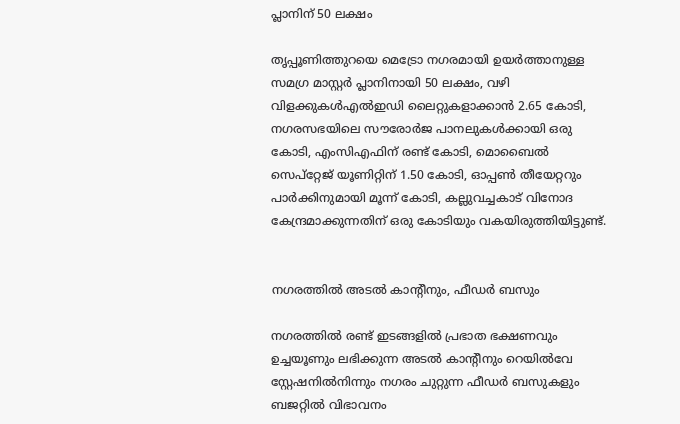പ്ലാനിന് 50 ലക്ഷം

തൃപ്പൂണിത്തുറയെ മെട്രോ നഗരമായി ഉയർത്താനുള്ള സമഗ്ര മാസ്റ്റർ പ്ലാനിനായി 50 ലക്ഷം, വഴി വിളക്കുകൾഎൽഇഡി ലൈറ്റുകളാക്കാൻ 2.65 കോടി, നഗരസഭയിലെ സൗരോർജ പാനലുകൾക്കായി ഒരു കോടി, എംസിഎഫിന് രണ്ട് കോടി, മൊബൈൽ സെപ്റ്റേജ് യൂണിറ്റിന് 1.50 കോടി, ഓപ്പൺ തീയേറ്ററും പാർക്കിനുമായി മൂന്ന് കോടി, കല്ലുവച്ചകാട് വിനോദ കേന്ദ്രമാക്കുന്നതിന് ഒരു കോടിയും വകയിരുത്തിയിട്ടുണ്ട്.


നഗരത്തിൽ അടൽ കാന്‍റീനും, ഫീഡർ ബസും

നഗരത്തിൽ രണ്ട് ഇടങ്ങളിൽ പ്രഭാത ഭക്ഷണവും ഉച്ചയൂണും ലഭിക്കുന്ന അടൽ കാന്‍റീനും റെയിൽവേ സ്റ്റേഷനിൽനിന്നും നഗരം ചുറ്റുന്ന ഫീഡർ ബസുകളും ബജറ്റിൽ വിഭാവനം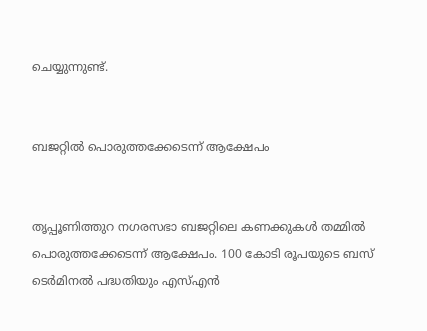ചെയ്യുന്നുണ്ട്.


ബജറ്റിൽ പൊരുത്തക്കേടെന്ന് ആക്ഷേപം


തൃപ്പൂണിത്തുറ നഗരസഭാ ബജറ്റിലെ കണക്കുകൾ തമ്മിൽ പൊരുത്തക്കേടെന്ന് ആക്ഷേപം. 100 കോടി രൂപയുടെ ബസ് ടെർമിനൽ പദ്ധതിയും എസ്എൻ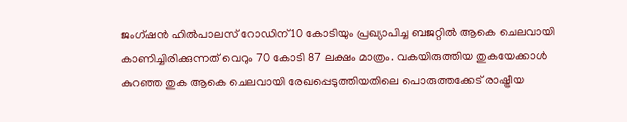ജംഗ്ഷൻ ഹിൽപാലസ് റോഡിന് 10 കോടിയും പ്രഖ്യാപിച്ച ബജറ്റിൽ ആകെ ചെലവായി കാണിച്ചിരിക്കുന്നത് വെറും 70 കോടി 87 ലക്ഷം മാത്രം. വകയിരുത്തിയ തുകയേക്കാൾ കുറഞ്ഞ തുക ആകെ ചെലവായി രേഖപ്പെടുത്തിയതിലെ പൊരുത്തക്കേട് രാഷ്ട്രീയ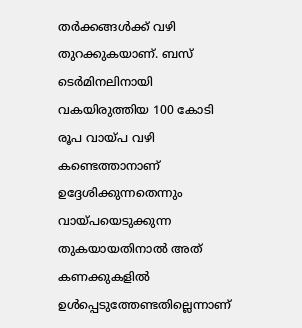തർക്കങ്ങൾക്ക് വഴി തുറക്കുകയാണ്. ബസ് ടെർമിനലിനായി വകയിരുത്തിയ 100 കോടി രൂപ വായ്‌പ വഴി കണ്ടെത്താനാണ് ഉദ്ദേശിക്കുന്നതെന്നും വായ്‌പയെടുക്കുന്ന തുകയായതിനാൽ അത് കണക്കുകളിൽ ഉൾപ്പെടുത്തേണ്ടതില്ലെന്നാണ്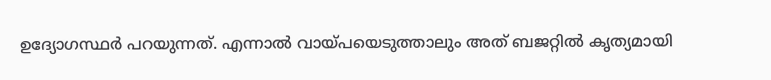ഉദ്യോഗസ്ഥർ പറയുന്നത്. എന്നാൽ വായ്‌പയെടുത്താലും അത് ബജറ്റിൽ കൃത്യമായി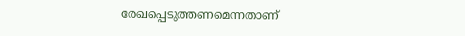രേഖപ്പെടുത്തണമെന്നതാണ്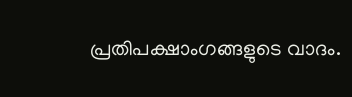പ്രതിപക്ഷാംഗങ്ങളുടെ വാദം.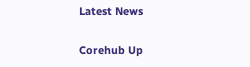Latest News

Corehub Up